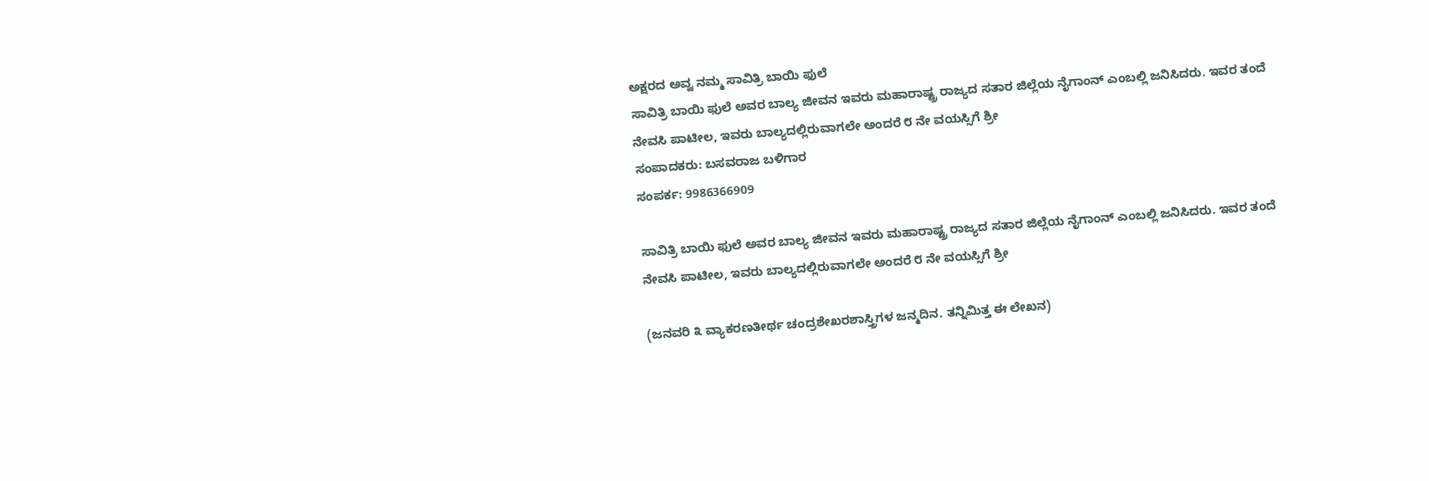ಅಕ್ಷರದ ಅವ್ವ ನಮ್ಮ ಸಾವಿತ್ರಿ ಬಾಯಿ ಫುಲೆ
ಸಾವಿತ್ರಿ ಬಾಯಿ ಫುಲೆ ಅವರ ಬಾಲ್ಯ ಜೀವನ ಇವರು ಮಹಾರಾಷ್ಟ್ರ ರಾಜ್ಯದ ಸತಾರ ಜಿಲ್ಲೆಯ ನೈಗಾಂನ್ ಎಂಬಲ್ಲಿ ಜನಿಸಿದರು. ಇವರ ತಂದೆ ನೇವಸಿ ಪಾಟೀಲ, ಇವರು ಬಾಲ್ಯದಲ್ಲಿರುವಾಗಲೇ ಅಂದರೆ ೮ ನೇ ವಯಸ್ಸಿಗೆ ಶ್ರೀ
ಸಂಪಾದಕರು: ಬಸವರಾಜ ಬಳಿಗಾರ
ಸಂಪರ್ಕ: 9986366909

ಸಾವಿತ್ರಿ ಬಾಯಿ ಫುಲೆ ಅವರ ಬಾಲ್ಯ ಜೀವನ ಇವರು ಮಹಾರಾಷ್ಟ್ರ ರಾಜ್ಯದ ಸತಾರ ಜಿಲ್ಲೆಯ ನೈಗಾಂನ್ ಎಂಬಲ್ಲಿ ಜನಿಸಿದರು. ಇವರ ತಂದೆ ನೇವಸಿ ಪಾಟೀಲ, ಇವರು ಬಾಲ್ಯದಲ್ಲಿರುವಾಗಲೇ ಅಂದರೆ ೮ ನೇ ವಯಸ್ಸಿಗೆ ಶ್ರೀ

(ಜನವರಿ ೩ ವ್ಯಾಕರಣತೀರ್ಥ ಚಂದ್ರಶೇಖರಶಾಸ್ತ್ರಿಗಳ ಜನ್ಮದಿನ. ತನ್ನಿಮಿತ್ತ ಈ ಲೇಖನ)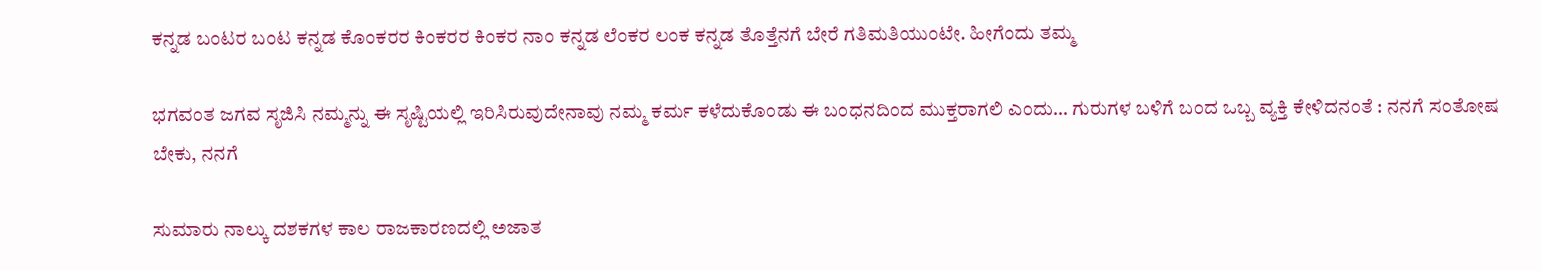ಕನ್ನಡ ಬಂಟರ ಬಂಟ ಕನ್ನಡ ಕೊಂಕರರ ಕಿಂಕರರ ಕಿಂಕರ ನಾಂ ಕನ್ನಡ ಲೆಂಕರ ಲಂಕ ಕನ್ನಡ ತೊತ್ತೆನಗೆ ಬೇರೆ ಗತಿಮತಿಯುಂಟೇ. ಹೀಗೆಂದು ತಮ್ಮ

ಭಗವಂತ ಜಗವ ಸೃಜಿಸಿ ನಮ್ಮನ್ನು ಈ ಸೃಷ್ಟಿಯಲ್ಲಿ ಇರಿಸಿರುವುದೇನಾವು ನಮ್ಮ ಕರ್ಮ ಕಳೆದುಕೊಂಡು ಈ ಬಂಧನದಿಂದ ಮುಕ್ತರಾಗಲಿ ಎಂದು… ಗುರುಗಳ ಬಳಿಗೆ ಬಂದ ಒಬ್ಬ ವ್ಯಕ್ತಿ ಕೇಳಿದನಂತೆ : ನನಗೆ ಸಂತೋಷ ಬೇಕು, ನನಗೆ

ಸುಮಾರು ನಾಲ್ಕು ದಶಕಗಳ ಕಾಲ ರಾಜಕಾರಣದಲ್ಲಿ ಅಜಾತ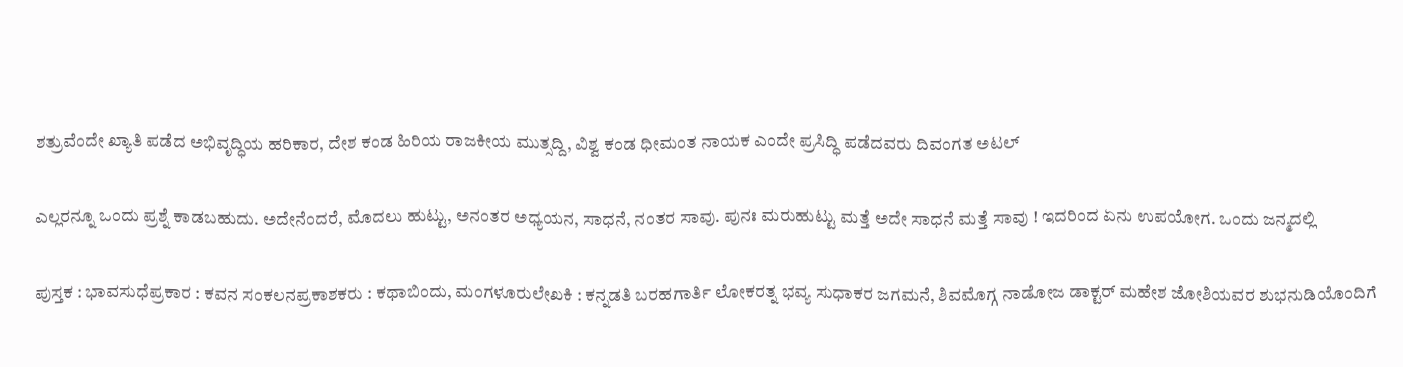ಶತ್ರುವೆಂದೇ ಖ್ಯಾತಿ ಪಡೆದ ಅಭಿವೃದ್ಧಿಯ ಹರಿಕಾರ, ದೇಶ ಕಂಡ ಹಿರಿಯ ರಾಜಕೀಯ ಮುತ್ಸದ್ದಿ, ವಿಶ್ವ ಕಂಡ ಧೀಮಂತ ನಾಯಕ ಎಂದೇ ಪ್ರಸಿದ್ಧಿ ಪಡೆದವರು ದಿವಂಗತ ಅಟಲ್

ಎಲ್ಲರನ್ನೂ ಒಂದು ಪ್ರಶ್ನೆ ಕಾಡಬಹುದು. ಅದೇನೆಂದರೆ, ಮೊದಲು ಹುಟ್ಟು, ಅನಂತರ ಅಧ್ಯಯನ, ಸಾಧನೆ, ನಂತರ ಸಾವು. ಪುನಃ ಮರುಹುಟ್ಟು ಮತ್ತೆ ಅದೇ ಸಾಧನೆ ಮತ್ತೆ ಸಾವು ! ಇದರಿಂದ ಏನು ಉಪಯೋಗ. ಒಂದು ಜನ್ಮದಲ್ಲಿ

ಪುಸ್ತಕ : ಭಾವಸುಧೆಪ್ರಕಾರ : ಕವನ ಸಂಕಲನಪ್ರಕಾಶಕರು : ಕಥಾಬಿಂದು, ಮಂಗಳೂರುಲೇಖಕಿ : ಕನ್ನಡತಿ ಬರಹಗಾರ್ತಿ ಲೋಕರತ್ನ ಭವ್ಯ ಸುಧಾಕರ ಜಗಮನೆ, ಶಿವಮೊಗ್ಗ ನಾಡೋಜ ಡಾಕ್ಟರ್ ಮಹೇಶ ಜೋಶಿಯವರ ಶುಭನುಡಿಯೊಂದಿಗೆ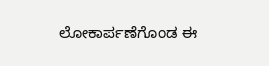ಲೋಕಾರ್ಪಣೆಗೊಂಡ ಈ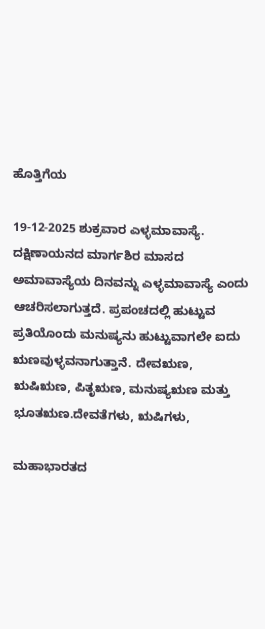ಹೊತ್ತಿಗೆಯ

19-12-2025 ಶುಕ್ರವಾರ ಎಳ್ಳಮಾವಾಸ್ಯೆ. ದಕ್ಷಿಣಾಯನದ ಮಾರ್ಗಶಿರ ಮಾಸದ ಅಮಾವಾಸ್ಯೆಯ ದಿನವನ್ನು ಎಳ್ಳಮಾವಾಸ್ಯೆ ಎಂದು ಆಚರಿಸಲಾಗುತ್ತದೆ. ಪ್ರಪಂಚದಲ್ಲಿ ಹುಟ್ಟುವ ಪ್ರತಿಯೊಂದು ಮನುಷ್ಯನು ಹುಟ್ಟುವಾಗಲೇ ಐದು ಋಣವುಳ್ಳವನಾಗುತ್ತಾನೆ. ದೇವಋಣ, ಋಷಿಋಣ, ಪಿತೃಋಣ, ಮನುಷ್ಯಋಣ ಮತ್ತು ಭೂತಋಣ.ದೇವತೆಗಳು, ಋಷಿಗಳು,

ಮಹಾಭಾರತದ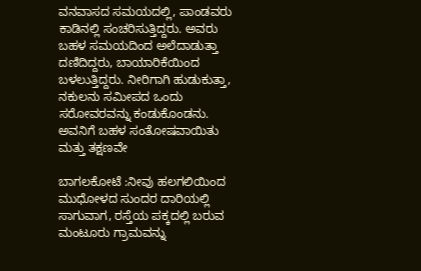ವನವಾಸದ ಸಮಯದಲ್ಲಿ, ಪಾಂಡವರು ಕಾಡಿನಲ್ಲಿ ಸಂಚರಿಸುತ್ತಿದ್ದರು. ಅವರು ಬಹಳ ಸಮಯದಿಂದ ಅಲೆದಾಡುತ್ತಾ ದಣಿದಿದ್ದರು, ಬಾಯಾರಿಕೆಯಿಂದ ಬಳಲುತ್ತಿದ್ದರು. ನೀರಿಗಾಗಿ ಹುಡುಕುತ್ತಾ, ನಕುಲನು ಸಮೀಪದ ಒಂದು ಸರೋವರವನ್ನು ಕಂಡುಕೊಂಡನು. ಅವನಿಗೆ ಬಹಳ ಸಂತೋಷವಾಯಿತು ಮತ್ತು ತಕ್ಷಣವೇ

ಬಾಗಲಕೋಟೆ :ನೀವು ಹಲಗಲಿಯಿಂದ ಮುಧೋಳದ ಸುಂದರ ದಾರಿಯಲ್ಲಿ ಸಾಗುವಾಗ, ರಸ್ತೆಯ ಪಕ್ಕದಲ್ಲಿ ಬರುವ ಮಂಟೂರು ಗ್ರಾಮವನ್ನು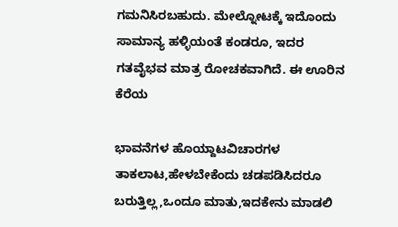ಗಮನಿಸಿರಬಹುದು. ಮೇಲ್ನೋಟಕ್ಕೆ ಇದೊಂದು ಸಾಮಾನ್ಯ ಹಳ್ಳಿಯಂತೆ ಕಂಡರೂ, ಇದರ ಗತವೈಭವ ಮಾತ್ರ ರೋಚಕವಾಗಿದೆ. ಈ ಊರಿನ ಕೆರೆಯ

ಭಾವನೆಗಳ ಹೊಯ್ದಾಟವಿಚಾರಗಳ ತಾಕಲಾಟ,ಹೇಳಬೇಕೆಂದು ಚಡಪಡಿಸಿದರೂ ಬರುತ್ತಿಲ್ಲ,ಒಂದೂ ಮಾತು,ಇದಕೇನು ಮಾಡಲಿ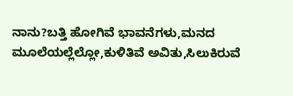ನಾನು?ಬತ್ತಿ ಹೋಗಿವೆ ಭಾವನೆಗಳು,ಮನದ ಮೂಲೆಯಲ್ಲೆಲ್ಲೋ,ಕುಳಿತಿವೆ ಅವಿತು,ಸಿಲುಕಿರುವೆ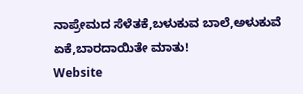ನಾಪ್ರೇಮದ ಸೆಳೆತಕೆ,ಬಳುಕುವ ಬಾಲೆ,ಅಳುಕುವೆ ಏಕೆ,ಬಾರದಾಯಿತೇ ಮಾತು!
Website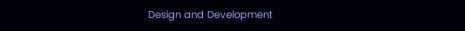Design and Development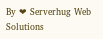By ❤ Serverhug Web Solutions